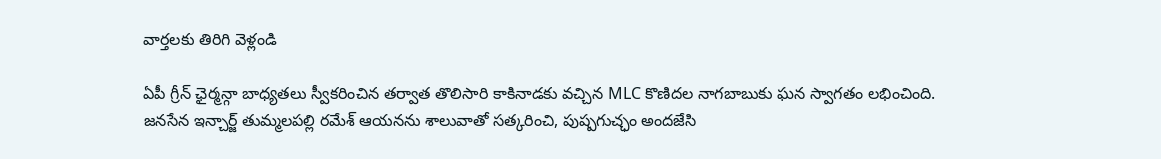వార్తలకు తిరిగి వెళ్లండి

ఏపీ గ్రీన్ ఛైర్మన్గా బాధ్యతలు స్వీకరించిన తర్వాత తొలిసారి కాకినాడకు వచ్చిన MLC కొణిదల నాగబాబుకు ఘన స్వాగతం లభించింది.
జనసేన ఇన్చార్జ్ తుమ్మలపల్లి రమేశ్ ఆయనను శాలువాతో సత్కరించి, పుష్పగుచ్ఛం అందజేసి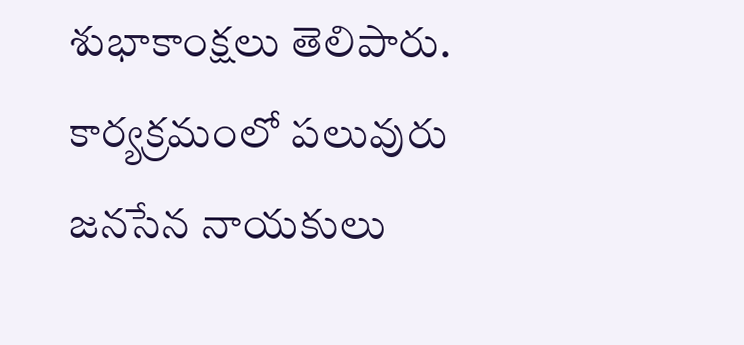శుభాకాంక్షలు తెలిపారు. కార్యక్రమంలో పలువురు జనసేన నాయకులు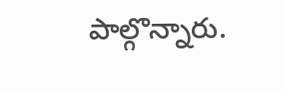పాల్గొన్నారు.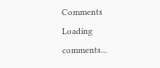Comments
Loading comments...